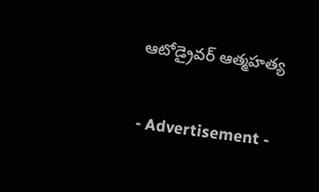ఆటోడ్రైవర్ ఆత్మహత్య

- Advertisement -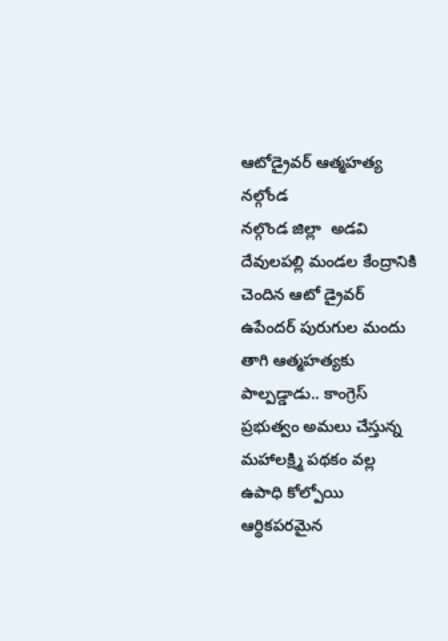ఆటోడ్రైవర్ ఆత్మహత్య
నల్గోండ
నల్గొండ జిల్లా  అడవి దేవులపల్లి మండల కేంద్రానికి చెందిన ఆటో డ్రైవర్ ఉపేందర్ పురుగుల మందు తాగి ఆత్మహత్యకు పాల్పడ్డాడు.. కాంగ్రెస్ ప్రభుత్వం అమలు చేస్తున్న మహాలక్ష్మి పథకం వల్ల ఉపాధి కోల్పోయి ఆర్థికపరమైన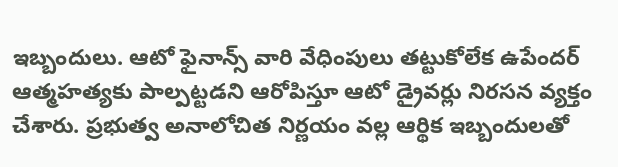ఇబ్బందులు. ఆటో ఫైనాన్స్ వారి వేధింపులు తట్టుకోలేక ఉపేందర్ ఆత్మహత్యకు పాల్పట్టడని ఆరోపిస్తూ ఆటో డ్రైవర్లు నిరసన వ్యక్తం చేశారు. ప్రభుత్వ అనాలోచిత నిర్ణయం వల్ల ఆర్థిక ఇబ్బందులతో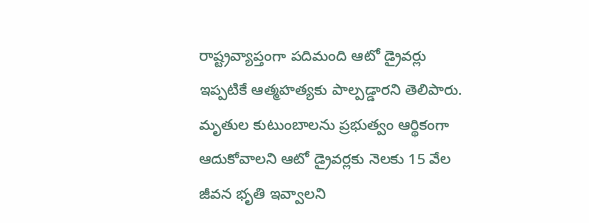రాష్ట్రవ్యాప్తంగా పదిమంది ఆటో డ్రైవర్లు ఇప్పటికే ఆత్మహత్యకు పాల్పడ్డారని తెలిపారు. మృతుల కుటుంబాలను ప్రభుత్వం ఆర్థికంగా ఆదుకోవాలని ఆటో డ్రైవర్లకు నెలకు 15 వేల జీవన భృతి ఇవ్వాలని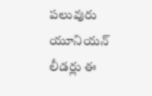పలువురు యూనియన్ లీడర్లు ఈ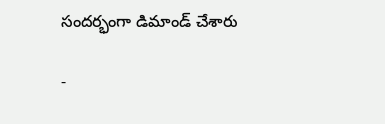సందర్భంగా డిమాండ్ చేశారు

-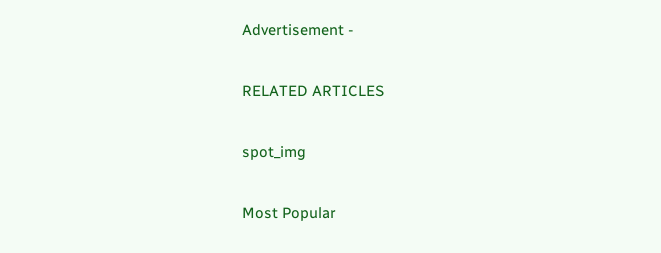Advertisement -

RELATED ARTICLES

spot_img

Most Popular